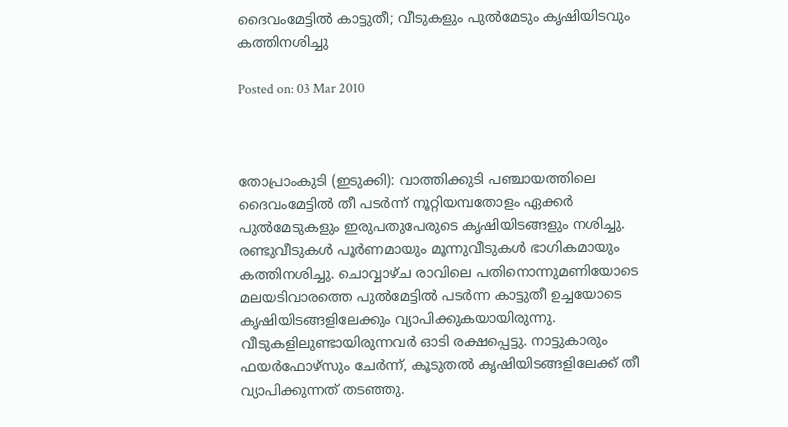ദൈവംമേട്ടില്‍ കാട്ടുതീ; വീടുകളും പുല്‍മേടും കൃഷിയിടവും കത്തിനശിച്ചു

Posted on: 03 Mar 2010



തോപ്രാംകുടി (ഇടുക്കി): വാത്തിക്കുടി പഞ്ചായത്തിലെ ദൈവംമേട്ടില്‍ തീ പടര്‍ന്ന് നൂറ്റിയമ്പതോളം ഏക്കര്‍ പുല്‍മേടുകളും ഇരുപതുപേരുടെ കൃഷിയിടങ്ങളും നശിച്ചു. രണ്ടുവീടുകള്‍ പൂര്‍ണമായും മൂന്നുവീടുകള്‍ ഭാഗികമായും കത്തിനശിച്ചു. ചൊവ്വാഴ്ച രാവിലെ പതിനൊന്നുമണിയോടെ മലയടിവാരത്തെ പുല്‍മേട്ടില്‍ പടര്‍ന്ന കാട്ടുതീ ഉച്ചയോടെ കൃഷിയിടങ്ങളിലേക്കും വ്യാപിക്കുകയായിരുന്നു. വീടുകളിലുണ്ടായിരുന്നവര്‍ ഓടി രക്ഷപ്പെട്ടു. നാട്ടുകാരും ഫയര്‍ഫോഴ്‌സും ചേര്‍ന്ന്, കൂടുതല്‍ കൃഷിയിടങ്ങളിലേക്ക് തീ വ്യാപിക്കുന്നത് തടഞ്ഞു.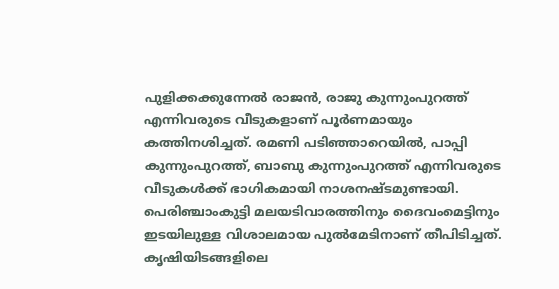പുളിക്കക്കുന്നേല്‍ രാജന്‍, രാജു കുന്നുംപുറത്ത് എന്നിവരുടെ വീടുകളാണ് പൂര്‍ണമായും കത്തിനശിച്ചത്. രമണി പടിഞ്ഞാറെയില്‍, പാപ്പി കുന്നുംപുറത്ത്, ബാബു കുന്നുംപുറത്ത് എന്നിവരുടെ വീടുകള്‍ക്ക് ഭാഗികമായി നാശനഷ്ടമുണ്ടായി. പെരിഞ്ചാംകുട്ടി മലയടിവാരത്തിനും ദൈവംമെട്ടിനും ഇടയിലുള്ള വിശാലമായ പുല്‍മേടിനാണ് തീപിടിച്ചത്. കൃഷിയിടങ്ങളിലെ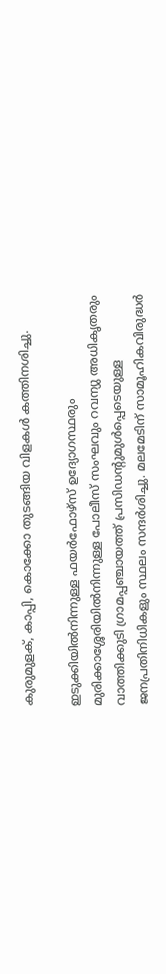കുരുമുളക്, കാപ്പി, കൊക്കോ തുടങ്ങിയ വിളകള്‍ കത്തിനശിച്ചു.

ഇടുക്കിയില്‍നിന്നുള്ള ഫയര്‍ഫോഴ്‌സ് ഉദ്യോഗസ്ഥരും മുരിക്കാശ്ശേരിയില്‍നിന്നുള്ള പോലീസ് സംഘവും റവന്യു അധികൃതരും വാത്തിക്കുടി ഗ്രാമപ്പഞ്ചായത്ത് പ്രസിഡന്റുമുള്‍പ്പെടെയുള്ള ജനപ്രതിനിധികളും സ്ഥലം സന്ദര്‍ശിച്ചു. മലമേടിന് സാമൂഹികവിരുദ്ധര്‍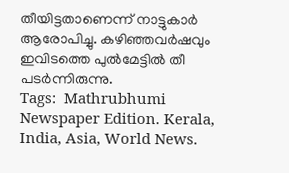തീയിട്ടതാണെന്ന് നാട്ടുകാര്‍ ആരോപിച്ചു. കഴിഞ്ഞവര്‍ഷവും ഇവിടത്തെ പുല്‍മേട്ടില്‍ തീ പടര്‍ന്നിരുന്നു.
Tags:  Mathrubhumi Newspaper Edition. Kerala, India, Asia, World News.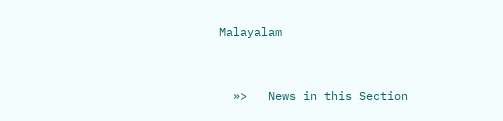Malayalam


  »>   News in this Section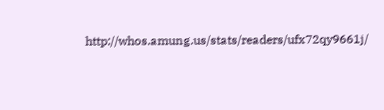http://whos.amung.us/stats/readers/ufx72qy9661j/